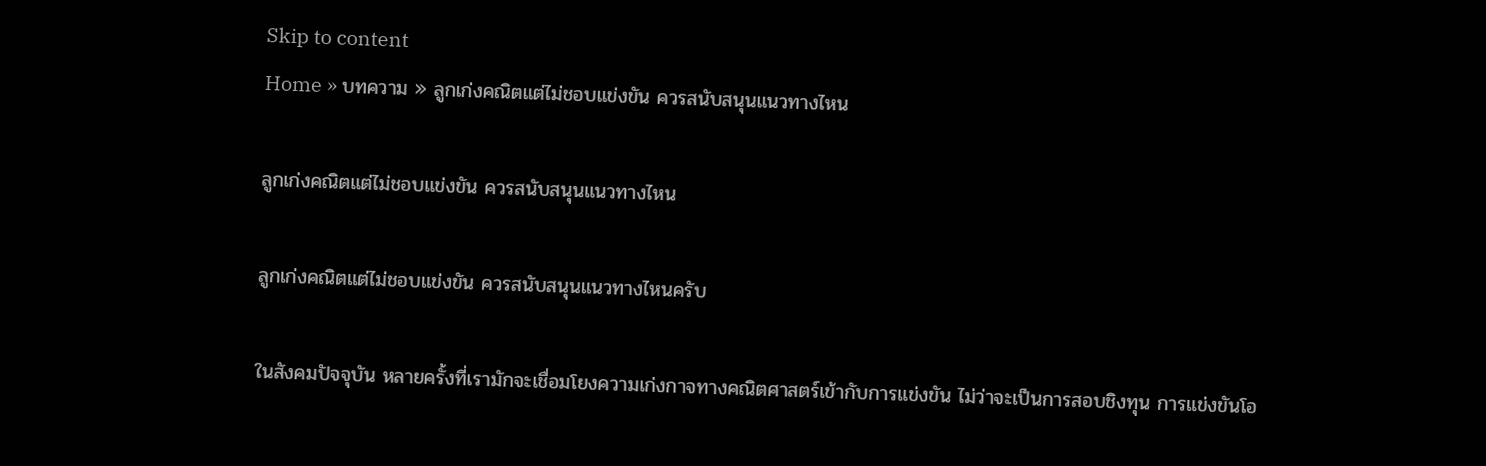Skip to content
Home » บทความ » ลูกเก่งคณิตแต่ไม่ชอบแข่งขัน ควรสนับสนุนแนวทางไหน

ลูกเก่งคณิตแต่ไม่ชอบแข่งขัน ควรสนับสนุนแนวทางไหน

ลูกเก่งคณิตแต่ไม่ชอบแข่งขัน ควรสนับสนุนแนวทางไหนครับ

ในสังคมปัจจุบัน หลายครั้งที่เรามักจะเชื่อมโยงความเก่งกาจทางคณิตศาสตร์เข้ากับการแข่งขัน ไม่ว่าจะเป็นการสอบชิงทุน การแข่งขันโอ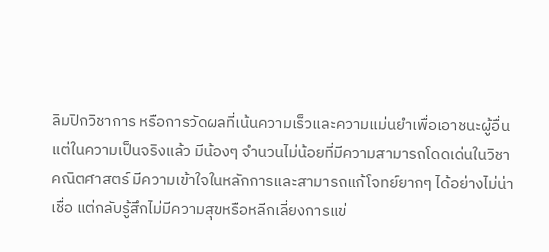ลิมปิกวิชาการ หรือการวัดผลที่เน้นความเร็วและความแม่นยำเพื่อเอาชนะผู้อื่น แต่ในความเป็นจริงแล้ว มีน้องๆ จำนวนไม่น้อยที่มีความสามารถโดดเด่นในวิชาคณิตศาสตร์ มีความเข้าใจในหลักการและสามารถแก้โจทย์ยากๆ ได้อย่างไม่น่าเชื่อ แต่กลับรู้สึกไม่มีความสุขหรือหลีกเลี่ยงการแข่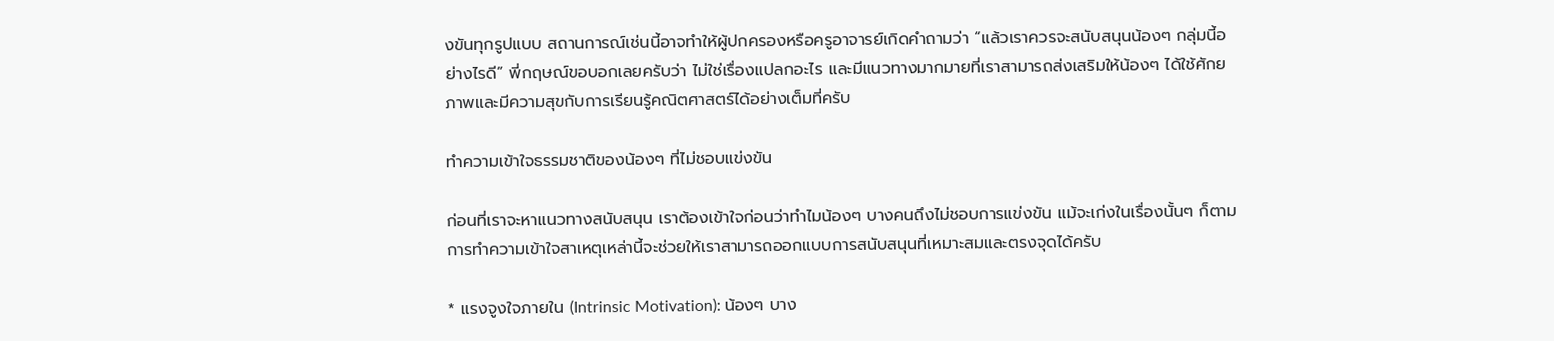งขันทุกรูปแบบ สถานการณ์เช่นนี้อาจทำให้ผู้ปกครองหรือครูอาจารย์เกิดคำถามว่า “แล้วเราควรจะสนับสนุนน้องๆ กลุ่มนี้อย่างไรดี” พี่กฤษณ์ขอบอกเลยครับว่า ไม่ใช่เรื่องแปลกอะไร และมีแนวทางมากมายที่เราสามารถส่งเสริมให้น้องๆ ได้ใช้ศักยภาพและมีความสุขกับการเรียนรู้คณิตศาสตร์ได้อย่างเต็มที่ครับ

ทำความเข้าใจธรรมชาติของน้องๆ ที่ไม่ชอบแข่งขัน

ก่อนที่เราจะหาแนวทางสนับสนุน เราต้องเข้าใจก่อนว่าทำไมน้องๆ บางคนถึงไม่ชอบการแข่งขัน แม้จะเก่งในเรื่องนั้นๆ ก็ตาม การทำความเข้าใจสาเหตุเหล่านี้จะช่วยให้เราสามารถออกแบบการสนับสนุนที่เหมาะสมและตรงจุดได้ครับ

* แรงจูงใจภายใน (Intrinsic Motivation): น้องๆ บาง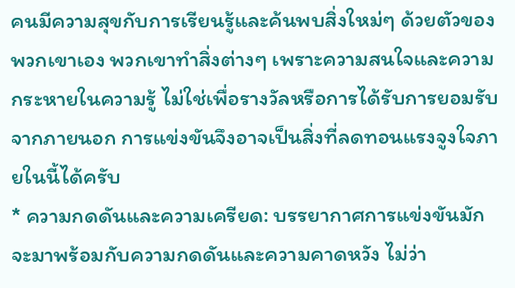คนมีความสุขกับการเรียนรู้และค้นพบสิ่งใหม่ๆ ด้วยตัวของพวกเขาเอง พวกเขาทำสิ่งต่างๆ เพราะความสนใจและความกระหายในความรู้ ไม่ใช่เพื่อรางวัลหรือการได้รับการยอมรับจากภายนอก การแข่งขันจึงอาจเป็นสิ่งที่ลดทอนแรงจูงใจภายในนี้ได้ครับ
* ความกดดันและความเครียด: บรรยากาศการแข่งขันมักจะมาพร้อมกับความกดดันและความคาดหวัง ไม่ว่า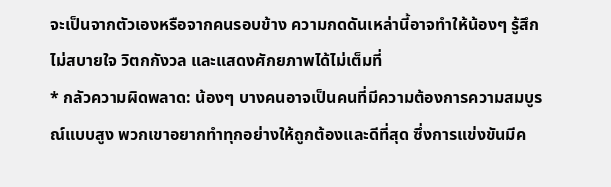จะเป็นจากตัวเองหรือจากคนรอบข้าง ความกดดันเหล่านี้อาจทำให้น้องๆ รู้สึกไม่สบายใจ วิตกกังวล และแสดงศักยภาพได้ไม่เต็มที่
* กลัวความผิดพลาด: น้องๆ บางคนอาจเป็นคนที่มีความต้องการความสมบูรณ์แบบสูง พวกเขาอยากทำทุกอย่างให้ถูกต้องและดีที่สุด ซึ่งการแข่งขันมีค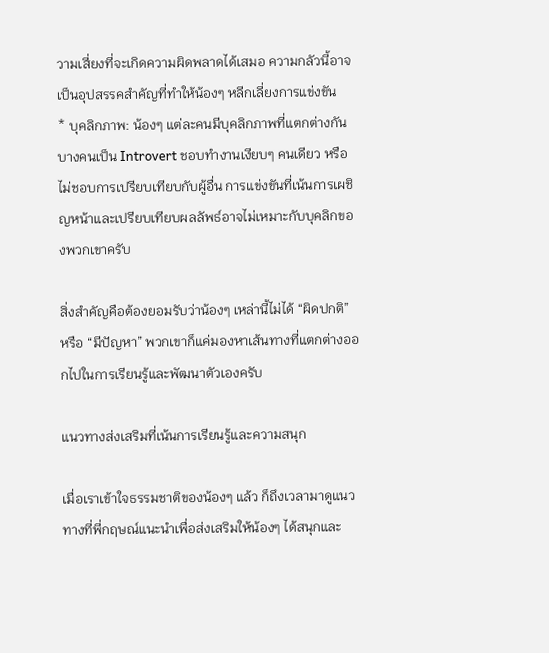วามเสี่ยงที่จะเกิดความผิดพลาดได้เสมอ ความกลัวนี้อาจเป็นอุปสรรคสำคัญที่ทำให้น้องๆ หลีกเลี่ยงการแข่งขัน
* บุคลิกภาพ: น้องๆ แต่ละคนมีบุคลิกภาพที่แตกต่างกัน บางคนเป็น Introvert ชอบทำงานเงียบๆ คนเดียว หรือไม่ชอบการเปรียบเทียบกับผู้อื่น การแข่งขันที่เน้นการเผชิญหน้าและเปรียบเทียบผลลัพธ์อาจไม่เหมาะกับบุคลิกของพวกเขาครับ

สิ่งสำคัญคือต้องยอมรับว่าน้องๆ เหล่านี้ไม่ได้ “ผิดปกติ” หรือ “มีปัญหา” พวกเขาก็แค่มองหาเส้นทางที่แตกต่างออกไปในการเรียนรู้และพัฒนาตัวเองครับ

แนวทางส่งเสริมที่เน้นการเรียนรู้และความสนุก

เมื่อเราเข้าใจธรรมชาติของน้องๆ แล้ว ก็ถึงเวลามาดูแนวทางที่พี่กฤษณ์แนะนำเพื่อส่งเสริมให้น้องๆ ได้สนุกและ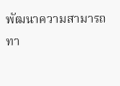พัฒนาความสามารถทา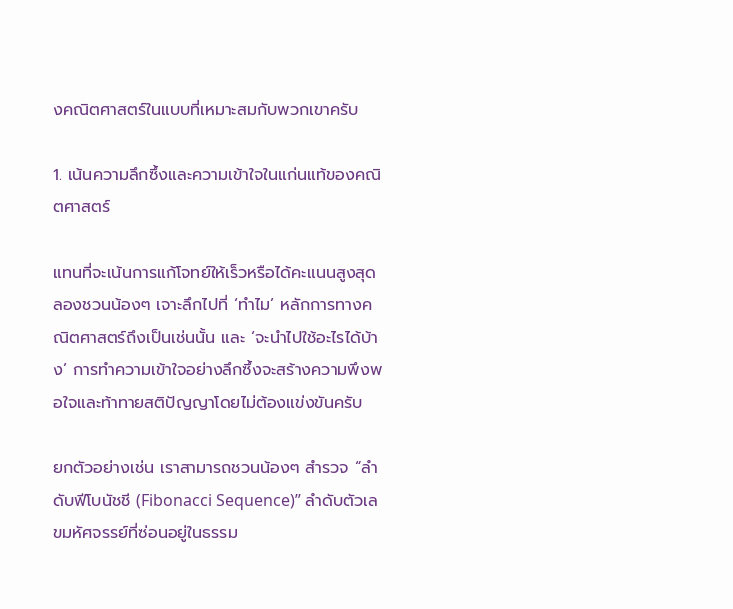งคณิตศาสตร์ในแบบที่เหมาะสมกับพวกเขาครับ

1. เน้นความลึกซึ้งและความเข้าใจในแก่นแท้ของคณิตศาสตร์

แทนที่จะเน้นการแก้โจทย์ให้เร็วหรือได้คะแนนสูงสุด ลองชวนน้องๆ เจาะลึกไปที่ ‘ทำไม’ หลักการทางคณิตศาสตร์ถึงเป็นเช่นนั้น และ ‘จะนำไปใช้อะไรได้บ้าง’ การทำความเข้าใจอย่างลึกซึ้งจะสร้างความพึงพอใจและท้าทายสติปัญญาโดยไม่ต้องแข่งขันครับ

ยกตัวอย่างเช่น เราสามารถชวนน้องๆ สำรวจ “ลำดับฟีโบนัชชี (Fibonacci Sequence)” ลำดับตัวเลขมหัศจรรย์ที่ซ่อนอยู่ในธรรม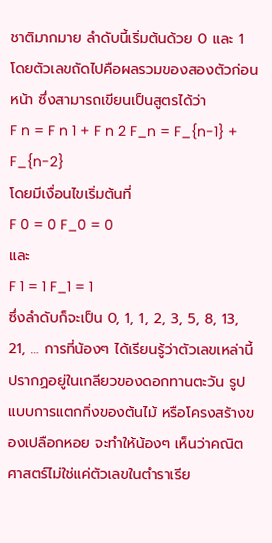ชาติมากมาย ลำดับนี้เริ่มต้นด้วย 0 และ 1 โดยตัวเลขถัดไปคือผลรวมของสองตัวก่อนหน้า ซึ่งสามารถเขียนเป็นสูตรได้ว่า
F n = F n 1 + F n 2 F_n = F_{n-1} + F_{n-2}
โดยมีเงื่อนไขเริ่มต้นที่
F 0 = 0 F_0 = 0
และ
F 1 = 1 F_1 = 1
ซึ่งลำดับก็จะเป็น 0, 1, 1, 2, 3, 5, 8, 13, 21, … การที่น้องๆ ได้เรียนรู้ว่าตัวเลขเหล่านี้ปรากฏอยู่ในเกลียวของดอกทานตะวัน รูปแบบการแตกกิ่งของต้นไม้ หรือโครงสร้างของเปลือกหอย จะทำให้น้องๆ เห็นว่าคณิตศาสตร์ไม่ใช่แค่ตัวเลขในตำราเรีย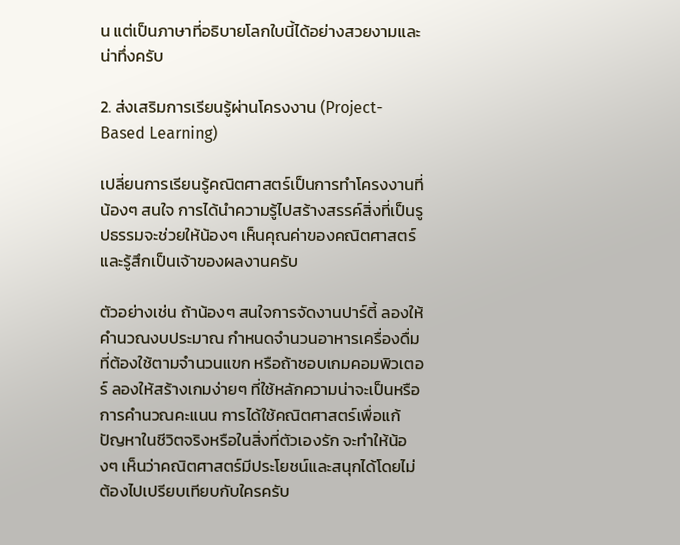น แต่เป็นภาษาที่อธิบายโลกใบนี้ได้อย่างสวยงามและน่าทึ่งครับ

2. ส่งเสริมการเรียนรู้ผ่านโครงงาน (Project-Based Learning)

เปลี่ยนการเรียนรู้คณิตศาสตร์เป็นการทำโครงงานที่น้องๆ สนใจ การได้นำความรู้ไปสร้างสรรค์สิ่งที่เป็นรูปธรรมจะช่วยให้น้องๆ เห็นคุณค่าของคณิตศาสตร์และรู้สึกเป็นเจ้าของผลงานครับ

ตัวอย่างเช่น ถ้าน้องๆ สนใจการจัดงานปาร์ตี้ ลองให้คำนวณงบประมาณ กำหนดจำนวนอาหารเครื่องดื่มที่ต้องใช้ตามจำนวนแขก หรือถ้าชอบเกมคอมพิวเตอร์ ลองให้สร้างเกมง่ายๆ ที่ใช้หลักความน่าจะเป็นหรือการคำนวณคะแนน การได้ใช้คณิตศาสตร์เพื่อแก้ปัญหาในชีวิตจริงหรือในสิ่งที่ตัวเองรัก จะทำให้น้องๆ เห็นว่าคณิตศาสตร์มีประโยชน์และสนุกได้โดยไม่ต้องไปเปรียบเทียบกับใครครับ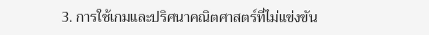3. การใช้เกมและปริศนาคณิตศาสตร์ที่ไม่แข่งขัน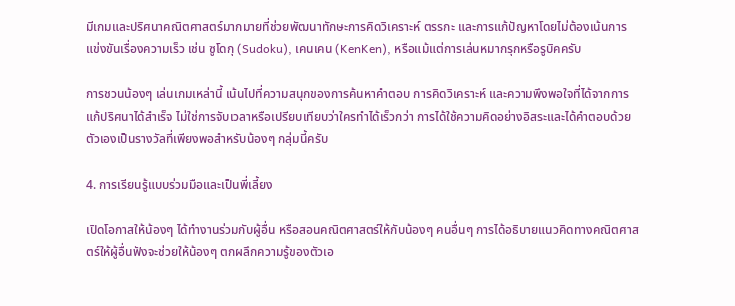มีเกมและปริศนาคณิตศาสตร์มากมายที่ช่วยพัฒนาทักษะการคิดวิเคราะห์ ตรรกะ และการแก้ปัญหาโดยไม่ต้องเน้นการแข่งขันเรื่องความเร็ว เช่น ซูโดกุ (Sudoku), เคนเคน (KenKen), หรือแม้แต่การเล่นหมากรุกหรือรูบิคครับ

การชวนน้องๆ เล่นเกมเหล่านี้ เน้นไปที่ความสนุกของการค้นหาคำตอบ การคิดวิเคราะห์ และความพึงพอใจที่ได้จากการแก้ปริศนาได้สำเร็จ ไม่ใช่การจับเวลาหรือเปรียบเทียบว่าใครทำได้เร็วกว่า การได้ใช้ความคิดอย่างอิสระและได้คำตอบด้วยตัวเองเป็นรางวัลที่เพียงพอสำหรับน้องๆ กลุ่มนี้ครับ

4. การเรียนรู้แบบร่วมมือและเป็นพี่เลี้ยง

เปิดโอกาสให้น้องๆ ได้ทำงานร่วมกับผู้อื่น หรือสอนคณิตศาสตร์ให้กับน้องๆ คนอื่นๆ การได้อธิบายแนวคิดทางคณิตศาสตร์ให้ผู้อื่นฟังจะช่วยให้น้องๆ ตกผลึกความรู้ของตัวเอ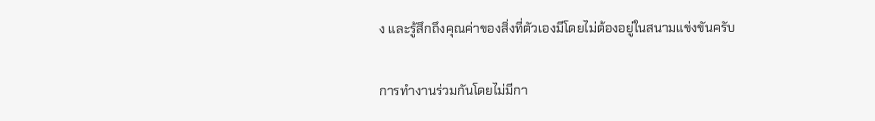ง และรู้สึกถึงคุณค่าของสิ่งที่ตัวเองมีโดยไม่ต้องอยู่ในสนามแข่งขันครับ

การทำงานร่วมกันโดยไม่มีกา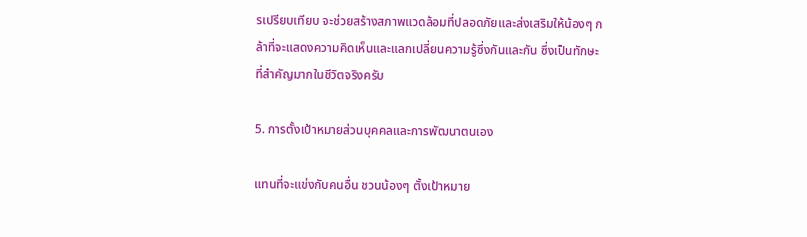รเปรียบเทียบ จะช่วยสร้างสภาพแวดล้อมที่ปลอดภัยและส่งเสริมให้น้องๆ กล้าที่จะแสดงความคิดเห็นและแลกเปลี่ยนความรู้ซึ่งกันและกัน ซึ่งเป็นทักษะที่สำคัญมากในชีวิตจริงครับ

5. การตั้งเป้าหมายส่วนบุคคลและการพัฒนาตนเอง

แทนที่จะแข่งกับคนอื่น ชวนน้องๆ ตั้งเป้าหมาย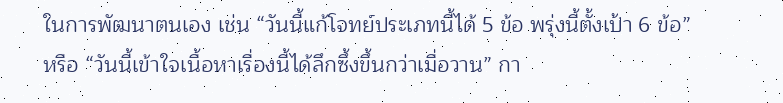ในการพัฒนาตนเอง เช่น “วันนี้แก้โจทย์ประเภทนี้ได้ 5 ข้อ พรุ่งนี้ตั้งเป้า 6 ข้อ” หรือ “วันนี้เข้าใจเนื้อหาเรื่องนี้ได้ลึกซึ้งขึ้นกว่าเมื่อวาน” กา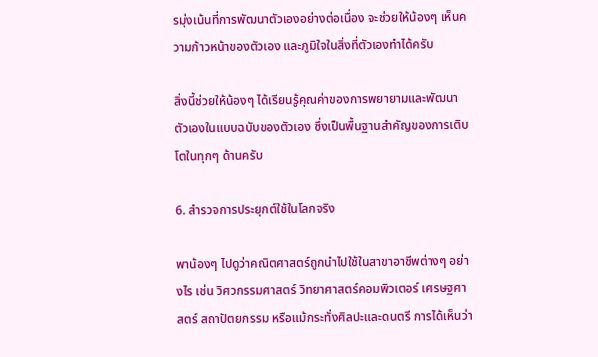รมุ่งเน้นที่การพัฒนาตัวเองอย่างต่อเนื่อง จะช่วยให้น้องๆ เห็นความก้าวหน้าของตัวเอง และภูมิใจในสิ่งที่ตัวเองทำได้ครับ

สิ่งนี้ช่วยให้น้องๆ ได้เรียนรู้คุณค่าของการพยายามและพัฒนาตัวเองในแบบฉบับของตัวเอง ซึ่งเป็นพื้นฐานสำคัญของการเติบโตในทุกๆ ด้านครับ

6. สำรวจการประยุกต์ใช้ในโลกจริง

พาน้องๆ ไปดูว่าคณิตศาสตร์ถูกนำไปใช้ในสาขาอาชีพต่างๆ อย่างไร เช่น วิศวกรรมศาสตร์ วิทยาศาสตร์คอมพิวเตอร์ เศรษฐศาสตร์ สถาปัตยกรรม หรือแม้กระทั่งศิลปะและดนตรี การได้เห็นว่า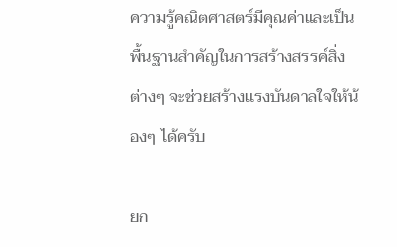ความรู้คณิตศาสตร์มีคุณค่าและเป็นพื้นฐานสำคัญในการสร้างสรรค์สิ่งต่างๆ จะช่วยสร้างแรงบันดาลใจให้น้องๆ ได้ครับ

ยก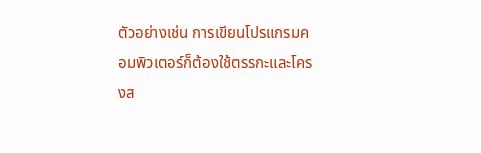ตัวอย่างเช่น การเขียนโปรแกรมคอมพิวเตอร์ก็ต้องใช้ตรรกะและโครงส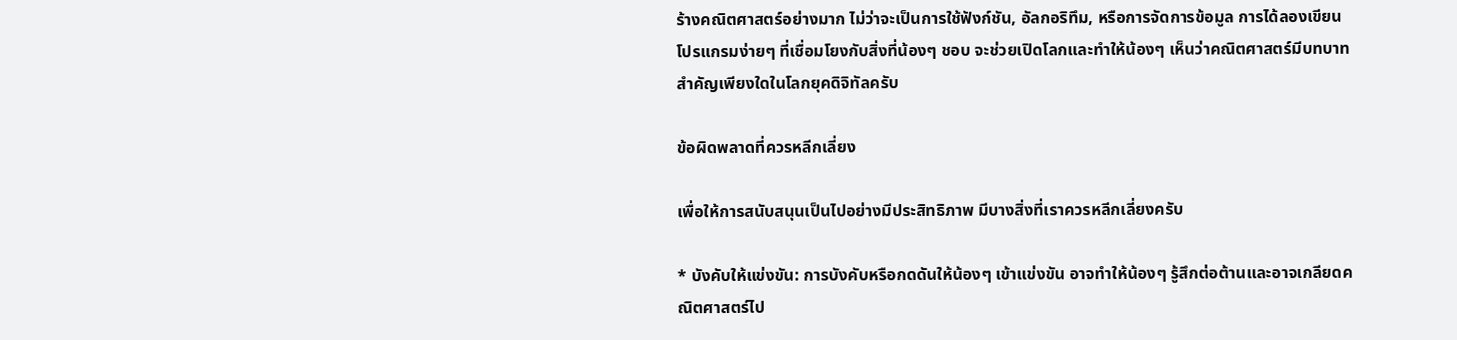ร้างคณิตศาสตร์อย่างมาก ไม่ว่าจะเป็นการใช้ฟังก์ชัน, อัลกอริทึม, หรือการจัดการข้อมูล การได้ลองเขียนโปรแกรมง่ายๆ ที่เชื่อมโยงกับสิ่งที่น้องๆ ชอบ จะช่วยเปิดโลกและทำให้น้องๆ เห็นว่าคณิตศาสตร์มีบทบาทสำคัญเพียงใดในโลกยุคดิจิทัลครับ

ข้อผิดพลาดที่ควรหลีกเลี่ยง

เพื่อให้การสนับสนุนเป็นไปอย่างมีประสิทธิภาพ มีบางสิ่งที่เราควรหลีกเลี่ยงครับ

* บังคับให้แข่งขัน: การบังคับหรือกดดันให้น้องๆ เข้าแข่งขัน อาจทำให้น้องๆ รู้สึกต่อต้านและอาจเกลียดคณิตศาสตร์ไป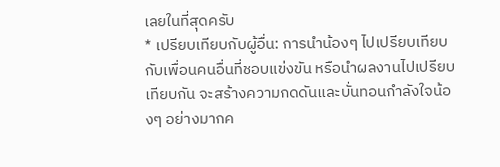เลยในที่สุดครับ
* เปรียบเทียบกับผู้อื่น: การนำน้องๆ ไปเปรียบเทียบกับเพื่อนคนอื่นที่ชอบแข่งขัน หรือนำผลงานไปเปรียบเทียบกัน จะสร้างความกดดันและบั่นทอนกำลังใจน้องๆ อย่างมากค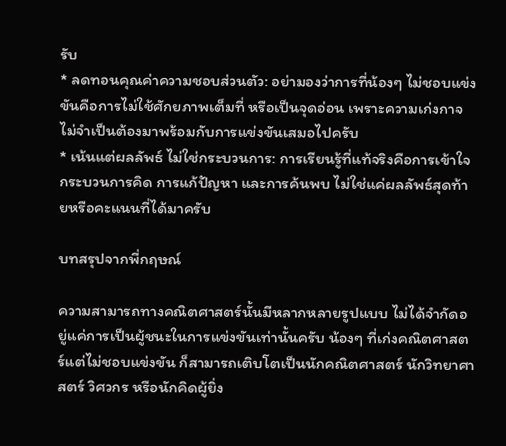รับ
* ลดทอนคุณค่าความชอบส่วนตัว: อย่ามองว่าการที่น้องๆ ไม่ชอบแข่งขันคือการไม่ใช้ศักยภาพเต็มที่ หรือเป็นจุดอ่อน เพราะความเก่งกาจไม่จำเป็นต้องมาพร้อมกับการแข่งขันเสมอไปครับ
* เน้นแต่ผลลัพธ์ ไม่ใช่กระบวนการ: การเรียนรู้ที่แท้จริงคือการเข้าใจกระบวนการคิด การแก้ปัญหา และการค้นพบ ไม่ใช่แค่ผลลัพธ์สุดท้ายหรือคะแนนที่ได้มาครับ

บทสรุปจากพี่กฤษณ์

ความสามารถทางคณิตศาสตร์นั้นมีหลากหลายรูปแบบ ไม่ได้จำกัดอยู่แค่การเป็นผู้ชนะในการแข่งขันเท่านั้นครับ น้องๆ ที่เก่งคณิตศาสตร์แต่ไม่ชอบแข่งขัน ก็สามารถเติบโตเป็นนักคณิตศาสตร์ นักวิทยาศาสตร์ วิศวกร หรือนักคิดผู้ยิ่ง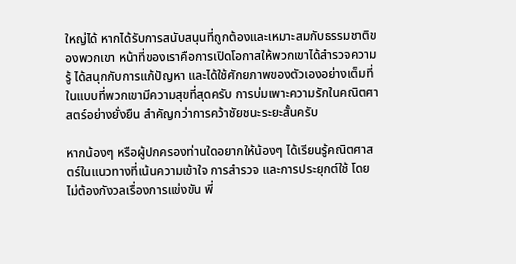ใหญ่ได้ หากได้รับการสนับสนุนที่ถูกต้องและเหมาะสมกับธรรมชาติของพวกเขา หน้าที่ของเราคือการเปิดโอกาสให้พวกเขาได้สำรวจความรู้ ได้สนุกกับการแก้ปัญหา และได้ใช้ศักยภาพของตัวเองอย่างเต็มที่ในแบบที่พวกเขามีความสุขที่สุดครับ การบ่มเพาะความรักในคณิตศาสตร์อย่างยั่งยืน สำคัญกว่าการคว้าชัยชนะระยะสั้นครับ

หากน้องๆ หรือผู้ปกครองท่านใดอยากให้น้องๆ ได้เรียนรู้คณิตศาสตร์ในแนวทางที่เน้นความเข้าใจ การสำรวจ และการประยุกต์ใช้ โดยไม่ต้องกังวลเรื่องการแข่งขัน พี่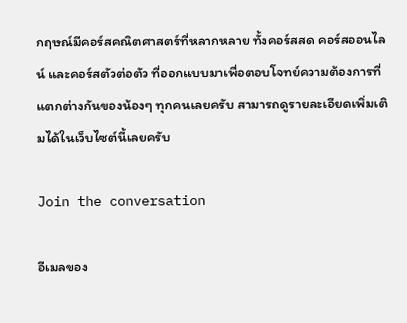กฤษณ์มีคอร์สคณิตศาสตร์ที่หลากหลาย ทั้งคอร์สสด คอร์สออนไลน์ และคอร์สตัวต่อตัว ที่ออกแบบมาเพื่อตอบโจทย์ความต้องการที่แตกต่างกันของน้องๆ ทุกคนเลยครับ สามารถดูรายละเอียดเพิ่มเติมได้ในเว็บไซต์นี้เลยครับ

Join the conversation

อีเมลของ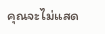คุณจะไม่แสด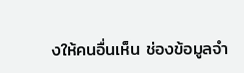งให้คนอื่นเห็น ช่องข้อมูลจำ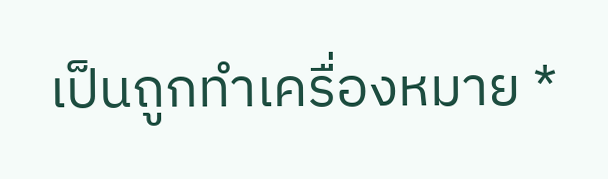เป็นถูกทำเครื่องหมาย *